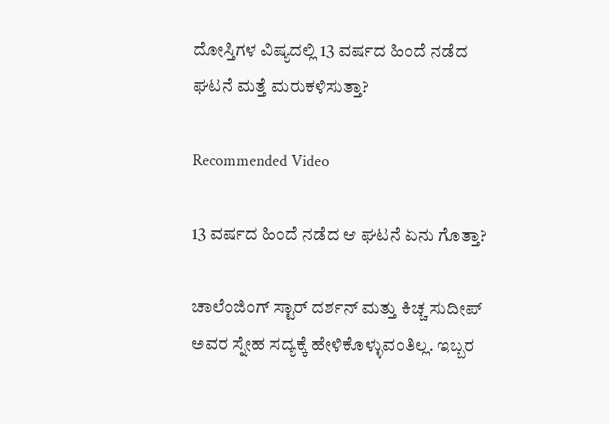ದೋಸ್ತಿಗಳ ವಿಷ್ಯದಲ್ಲಿ 13 ವರ್ಷದ ಹಿಂದೆ ನಡೆದ ಘಟನೆ ಮತ್ತೆ ಮರುಕಳಿಸುತ್ತಾ?

Recommended Video

13 ವರ್ಷದ ಹಿಂದೆ ನಡೆದ ಆ ಘಟನೆ ಏನು ಗೊತ್ತಾ?

ಚಾಲೆಂಜಿಂಗ್ ಸ್ಟಾರ್ ದರ್ಶನ್ ಮತ್ತು ಕಿಚ್ಚ ಸುದೀಪ್ ಅವರ ಸ್ನೇಹ ಸದ್ಯಕ್ಕೆ ಹೇಳಿಕೊಳ್ಳುವಂತಿಲ್ಲ. ಇಬ್ಬರ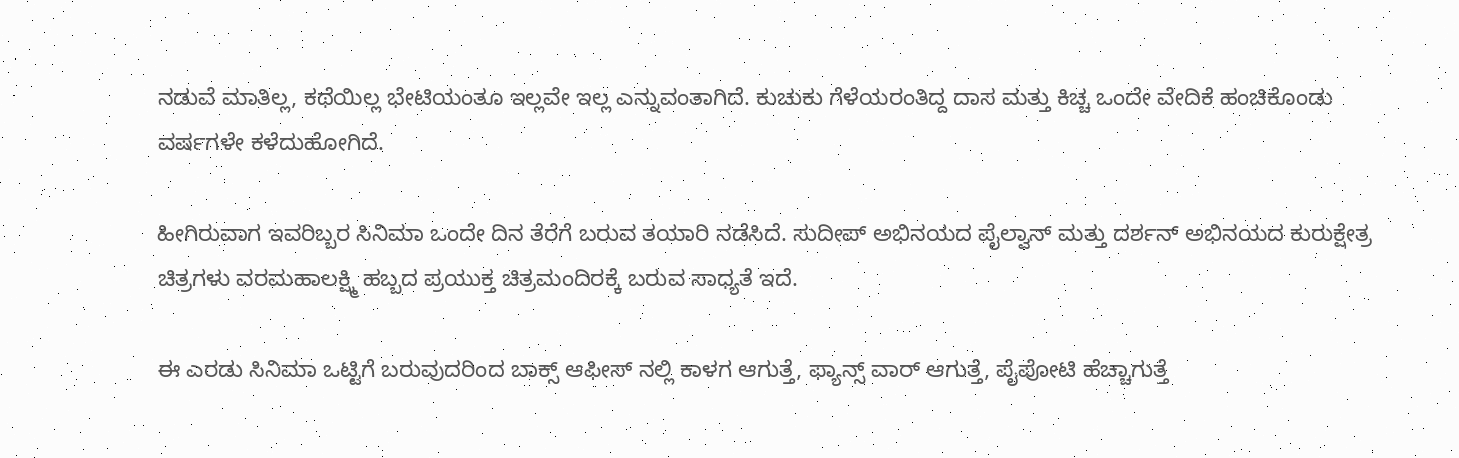ನಡುವೆ ಮಾತಿಲ್ಲ, ಕಥೆಯಿಲ್ಲ ಭೇಟಿಯಂತೂ ಇಲ್ಲವೇ ಇಲ್ಲ ಎನ್ನುವಂತಾಗಿದೆ. ಕುಚುಕು ಗೆಳೆಯರಂತಿದ್ದ ದಾಸ ಮತ್ತು ಕಿಚ್ಚ ಒಂದೇ ವೇದಿಕೆ ಹಂಚಿಕೊಂಡು ವರ್ಷಗಳೇ ಕಳೆದುಹೋಗಿದೆ.

ಹೀಗಿರುವಾಗ ಇವರಿಬ್ಬರ ಸಿನಿಮಾ ಒಂದೇ ದಿನ ತೆರೆಗೆ ಬರುವ ತಯಾರಿ ನಡೆಸಿದೆ. ಸುದೀಪ್ ಅಭಿನಯದ ಪೈಲ್ವಾನ್ ಮತ್ತು ದರ್ಶನ್ ಅಭಿನಯದ ಕುರುಕ್ಷೇತ್ರ ಚಿತ್ರಗಳು ವರಮಹಾಲಕ್ಷ್ಮಿ ಹಬ್ಬದ ಪ್ರಯುಕ್ತ ಚಿತ್ರಮಂದಿರಕ್ಕೆ ಬರುವ ಸಾಧ್ಯತೆ ಇದೆ.

ಈ ಎರಡು ಸಿನಿಮಾ ಒಟ್ಟಿಗೆ ಬರುವುದರಿಂದ ಬಾಕ್ಸ್ ಆಫೀಸ್ ನಲ್ಲಿ ಕಾಳಗ ಆಗುತ್ತೆ, ಫ್ಯಾನ್ಸ್ ವಾರ್ ಆಗುತ್ತೆ, ಪೈಪೋಟಿ ಹೆಚ್ಚಾಗುತ್ತೆ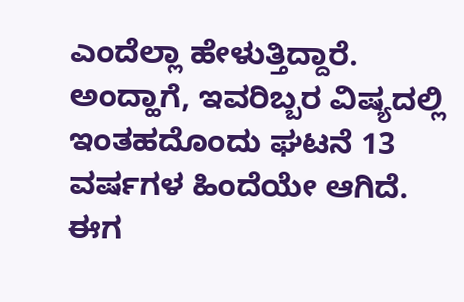ಎಂದೆಲ್ಲಾ ಹೇಳುತ್ತಿದ್ದಾರೆ. ಅಂದ್ಹಾಗೆ, ಇವರಿಬ್ಬರ ವಿಷ್ಯದಲ್ಲಿ ಇಂತಹದೊಂದು ಘಟನೆ 13 ವರ್ಷಗಳ ಹಿಂದೆಯೇ ಆಗಿದೆ. ಈಗ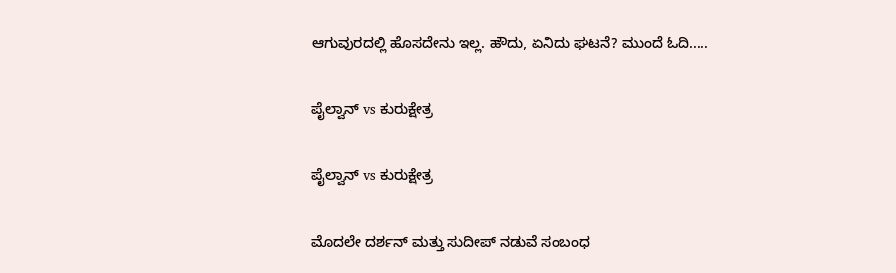ಆಗುವುರದಲ್ಲಿ ಹೊಸದೇನು ಇಲ್ಲ. ಹೌದು, ಏನಿದು ಘಟನೆ? ಮುಂದೆ ಓದಿ.....

ಪೈಲ್ವಾನ್ vs ಕುರುಕ್ಷೇತ್ರ

ಪೈಲ್ವಾನ್ vs ಕುರುಕ್ಷೇತ್ರ

ಮೊದಲೇ ದರ್ಶನ್ ಮತ್ತು ಸುದೀಪ್ ನಡುವೆ ಸಂಬಂಧ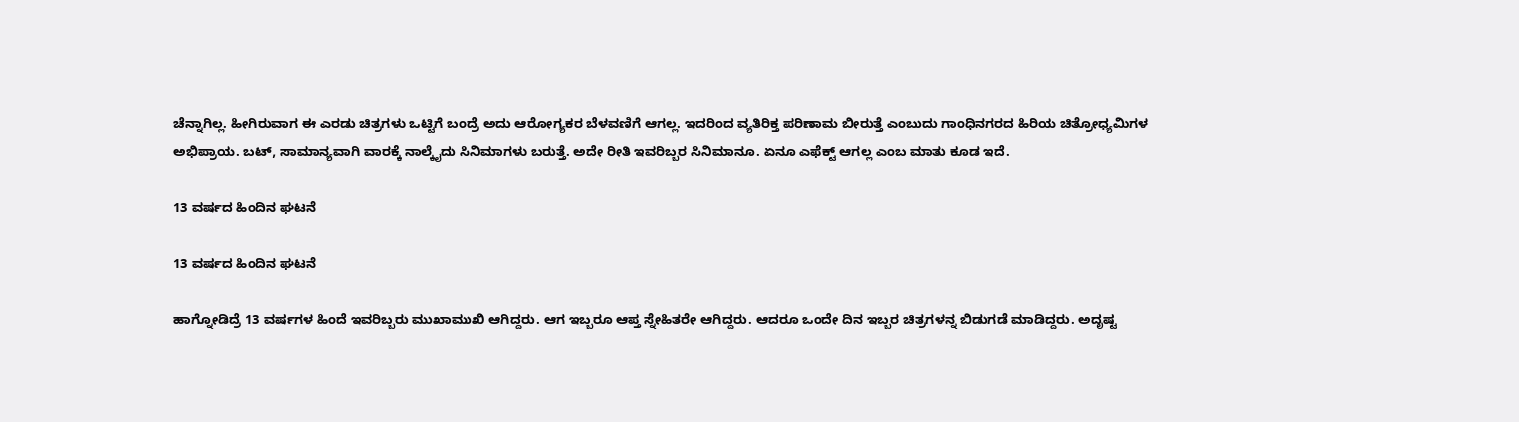ಚೆನ್ನಾಗಿಲ್ಲ. ಹೀಗಿರುವಾಗ ಈ ಎರಡು ಚಿತ್ರಗಳು ಒಟ್ಟಿಗೆ ಬಂದ್ರೆ ಅದು ಆರೋಗ್ಯಕರ ಬೆಳವಣಿಗೆ ಆಗಲ್ಲ. ಇದರಿಂದ ವ್ಯತಿರಿಕ್ತ ಪರಿಣಾಮ ಬೀರುತ್ತೆ ಎಂಬುದು ಗಾಂಧಿನಗರದ ಹಿರಿಯ ಚಿತ್ರೋಧ್ಯಮಿಗಳ ಅಭಿಪ್ರಾಯ. ಬಟ್, ಸಾಮಾನ್ಯವಾಗಿ ವಾರಕ್ಕೆ ನಾಲ್ಕೈದು ಸಿನಿಮಾಗಳು ಬರುತ್ತೆ. ಅದೇ ರೀತಿ ಇವರಿಬ್ಬರ ಸಿನಿಮಾನೂ. ಏನೂ ಎಫೆಕ್ಟ್ ಆಗಲ್ಲ ಎಂಬ ಮಾತು ಕೂಡ ಇದೆ.

13 ವರ್ಷದ ಹಿಂದಿನ ಘಟನೆ

13 ವರ್ಷದ ಹಿಂದಿನ ಘಟನೆ

ಹಾಗ್ನೋಡಿದ್ರೆ 13 ವರ್ಷಗಳ ಹಿಂದೆ ಇವರಿಬ್ಬರು ಮುಖಾಮುಖಿ ಆಗಿದ್ದರು. ಆಗ ಇಬ್ಬರೂ ಆಪ್ತ ಸ್ನೇಹಿತರೇ ಆಗಿದ್ದರು. ಆದರೂ ಒಂದೇ ದಿನ ಇಬ್ಬರ ಚಿತ್ರಗಳನ್ನ ಬಿಡುಗಡೆ ಮಾಡಿದ್ದರು. ಅದೃಷ್ಟ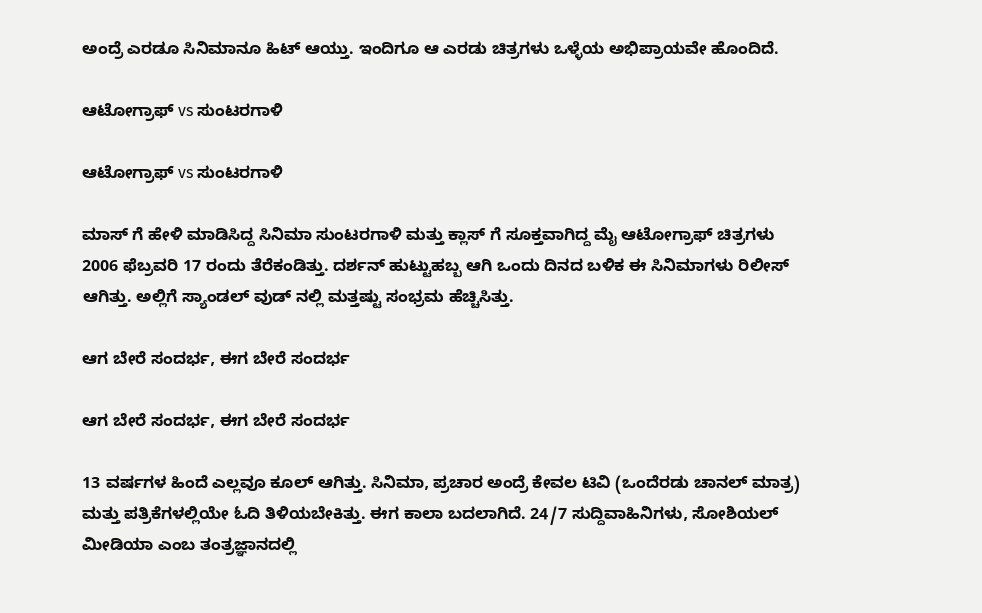ಅಂದ್ರೆ ಎರಡೂ ಸಿನಿಮಾನೂ ಹಿಟ್ ಆಯ್ತು. ಇಂದಿಗೂ ಆ ಎರಡು ಚಿತ್ರಗಳು ಒಳ್ಳೆಯ ಅಭಿಪ್ರಾಯವೇ ಹೊಂದಿದೆ.

ಆಟೋಗ್ರಾಫ್ vs ಸುಂಟರಗಾಳಿ

ಆಟೋಗ್ರಾಫ್ vs ಸುಂಟರಗಾಳಿ

ಮಾಸ್ ಗೆ ಹೇಳಿ ಮಾಡಿಸಿದ್ದ ಸಿನಿಮಾ ಸುಂಟರಗಾಳಿ ಮತ್ತು ಕ್ಲಾಸ್ ಗೆ ಸೂಕ್ತವಾಗಿದ್ದ ಮೈ ಆಟೋಗ್ರಾಫ್ ಚಿತ್ರಗಳು 2006 ಫೆಬ್ರವರಿ 17 ರಂದು ತೆರೆಕಂಡಿತ್ತು. ದರ್ಶನ್ ಹುಟ್ಟುಹಬ್ಬ ಆಗಿ ಒಂದು ದಿನದ ಬಳಿಕ ಈ ಸಿನಿಮಾಗಳು ರಿಲೀಸ್ ಆಗಿತ್ತು. ಅಲ್ಲಿಗೆ ಸ್ಯಾಂಡಲ್ ವುಡ್ ನಲ್ಲಿ ಮತ್ತಷ್ಟು ಸಂಭ್ರಮ ಹೆಚ್ಚಿಸಿತ್ತು.

ಆಗ ಬೇರೆ ಸಂದರ್ಭ, ಈಗ ಬೇರೆ ಸಂದರ್ಭ

ಆಗ ಬೇರೆ ಸಂದರ್ಭ, ಈಗ ಬೇರೆ ಸಂದರ್ಭ

13 ವರ್ಷಗಳ ಹಿಂದೆ ಎಲ್ಲವೂ ಕೂಲ್ ಆಗಿತ್ತು. ಸಿನಿಮಾ, ಪ್ರಚಾರ ಅಂದ್ರೆ ಕೇವಲ ಟಿವಿ (ಒಂದೆರಡು ಚಾನಲ್ ಮಾತ್ರ) ಮತ್ತು ಪತ್ರಿಕೆಗಳಲ್ಲಿಯೇ ಓದಿ ತಿಳಿಯಬೇಕಿತ್ತು. ಈಗ ಕಾಲಾ ಬದಲಾಗಿದೆ. 24/7 ಸುದ್ದಿವಾಹಿನಿಗಳು, ಸೋಶಿಯಲ್ ಮೀಡಿಯಾ ಎಂಬ ತಂತ್ರಜ್ಞಾನದಲ್ಲಿ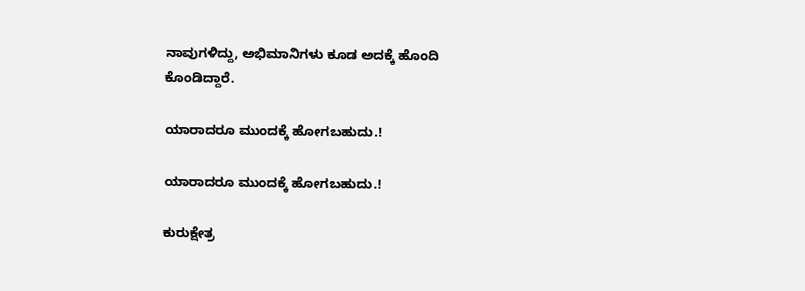ನಾವುಗಳಿದ್ದು, ಅಭಿಮಾನಿಗಳು ಕೂಡ ಅದಕ್ಕೆ ಹೊಂದಿ ಕೊಂಡಿದ್ದಾರೆ.

ಯಾರಾದರೂ ಮುಂದಕ್ಕೆ ಹೋಗಬಹುದು.!

ಯಾರಾದರೂ ಮುಂದಕ್ಕೆ ಹೋಗಬಹುದು.!

ಕುರುಕ್ಷೇತ್ರ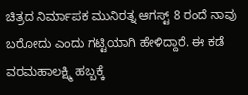ಚಿತ್ರದ ನಿರ್ಮಾಪಕ ಮುನಿರತ್ನ ಆಗಸ್ಟ್ 8 ರಂದೆ ನಾವು ಬರೋದು ಎಂದು ಗಟ್ಟಿಯಾಗಿ ಹೇಳಿದ್ದಾರೆ. ಈ ಕಡೆ ವರಮಹಾಲಕ್ಷ್ಮಿ ಹಬ್ಬಕ್ಕೆ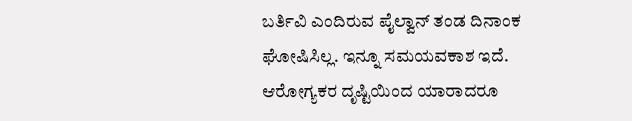ಬರ್ತಿವಿ ಎಂದಿರುವ ಪೈಲ್ವಾನ್ ತಂಡ ದಿನಾಂಕ ಘೋಷಿಸಿಲ್ಲ. ಇನ್ನೂ ಸಮಯವಕಾಶ ಇದೆ. ಆರೋಗ್ಯಕರ ದೃಷ್ಟಿಯಿಂದ ಯಾರಾದರೂ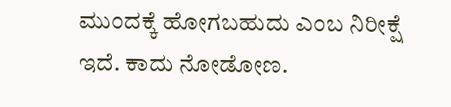ಮುಂದಕ್ಕೆ ಹೋಗಬಹುದು ಎಂಬ ನಿರೀಕ್ಷೆ ಇದೆ. ಕಾದು ನೋಡೋಣ.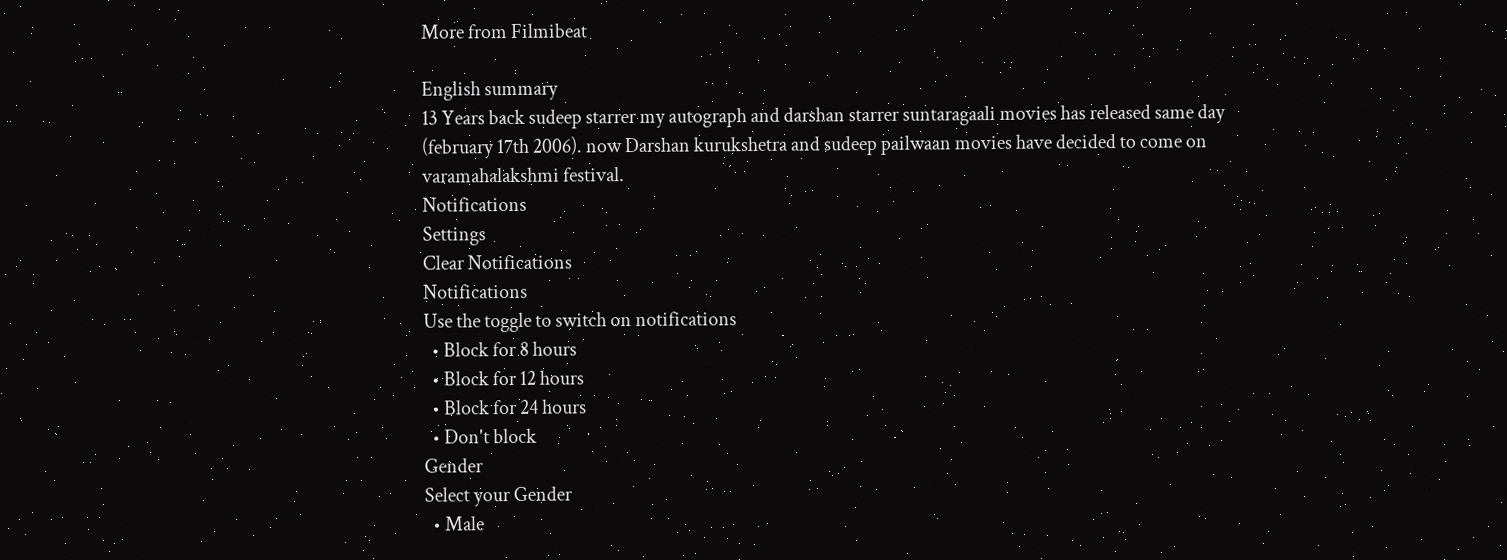More from Filmibeat

English summary
13 Years back sudeep starrer my autograph and darshan starrer suntaragaali movies has released same day (february 17th 2006). now Darshan kurukshetra and sudeep pailwaan movies have decided to come on varamahalakshmi festival.
Notifications
Settings
Clear Notifications
Notifications
Use the toggle to switch on notifications
  • Block for 8 hours
  • Block for 12 hours
  • Block for 24 hours
  • Don't block
Gender
Select your Gender
  • Male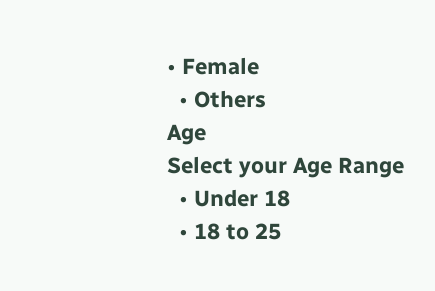• Female
  • Others
Age
Select your Age Range
  • Under 18
  • 18 to 25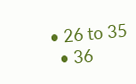• 26 to 35
  • 36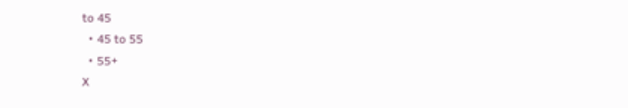to 45
  • 45 to 55
  • 55+
X